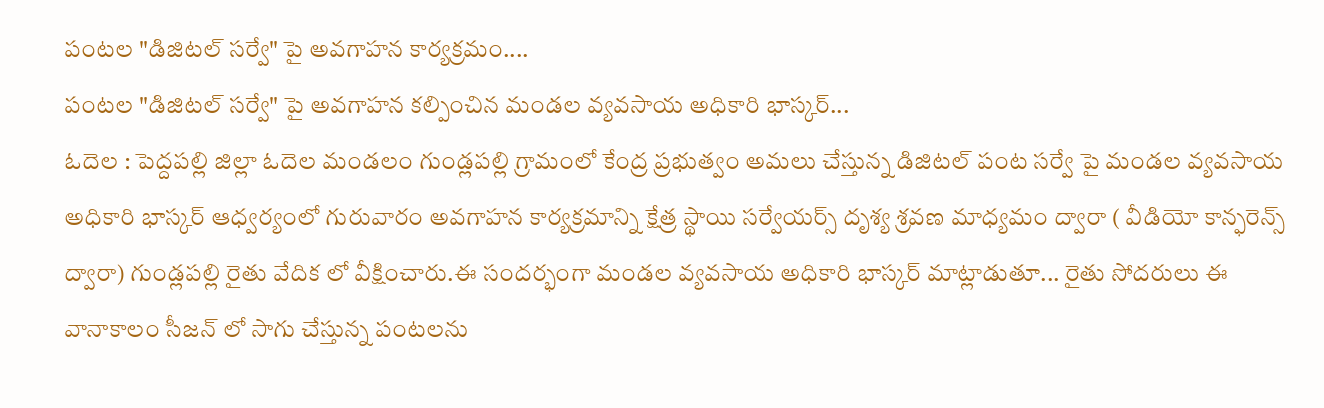పంటల "డిజిటల్ సర్వే" పై అవగాహన కార్యక్రమం....
పంటల "డిజిటల్ సర్వే" పై అవగాహన కల్పించిన మండల వ్యవసాయ అధికారి భాస్కర్...
ఓదెల : పెద్దపల్లి జిల్లా ఓదెల మండలం గుండ్లపల్లి గ్రామంలో కేంద్ర ప్రభుత్వం అమలు చేస్తున్న డిజిటల్ పంట సర్వే పై మండల వ్యవసాయ అధికారి భాస్కర్ ఆధ్వర్యంలో గురువారం అవగాహన కార్యక్రమాన్ని క్షేత్ర స్థాయి సర్వేయర్స్ దృశ్య శ్రవణ మాధ్యమం ద్వారా ( వీడియో కాన్ఫరెన్స్ ద్వారా) గుండ్లపల్లి రైతు వేదిక లో వీక్షించారు.ఈ సందర్భంగా మండల వ్యవసాయ అధికారి భాస్కర్ మాట్లాడుతూ... రైతు సోదరులు ఈ వానాకాలం సీజన్ లో సాగు చేస్తున్న పంటలను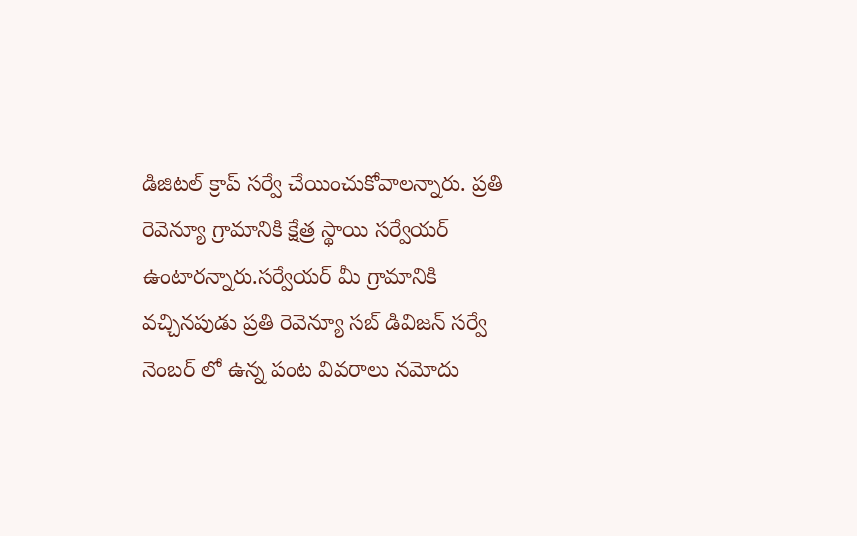డిజిటల్ క్రాప్ సర్వే చేయించుకోవాలన్నారు. ప్రతి రెవెన్యూ గ్రామానికి క్షేత్ర స్థాయి సర్వేయర్ ఉంటారన్నారు.సర్వేయర్ మీ గ్రామానికి వచ్చినపుడు ప్రతి రెవెన్యూ సబ్ డివిజన్ సర్వే నెంబర్ లో ఉన్న పంట వివరాలు నమోదు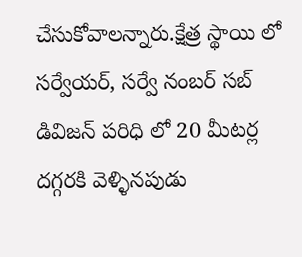చేసుకోవాలన్నారు.క్షేత్ర స్థాయి లో సర్వేయర్, సర్వే నంబర్ సబ్ డివిజన్ పరిధి లో 20 మీటర్ల దగ్గరకి వెళ్ళినపుడు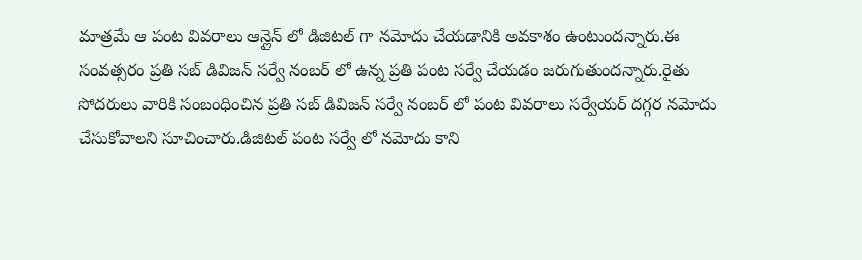మాత్రమే ఆ పంట వివరాలు ఆన్లైన్ లో డిజిటల్ గా నమోదు చేయడానికి అవకాశం ఉంటుందన్నారు.ఈ సంవత్సరం ప్రతి సబ్ డివిజన్ సర్వే నంబర్ లో ఉన్న ప్రతి పంట సర్వే చేయడం జరుగుతుందన్నారు.రైతు సోదరులు వారికి సంబంధించిన ప్రతి సబ్ డివిజన్ సర్వే నంబర్ లో పంట వివరాలు సర్వేయర్ దగ్గర నమోదు చేసుకోవాలని సూచించారు.డిజిటల్ పంట సర్వే లో నమోదు కాని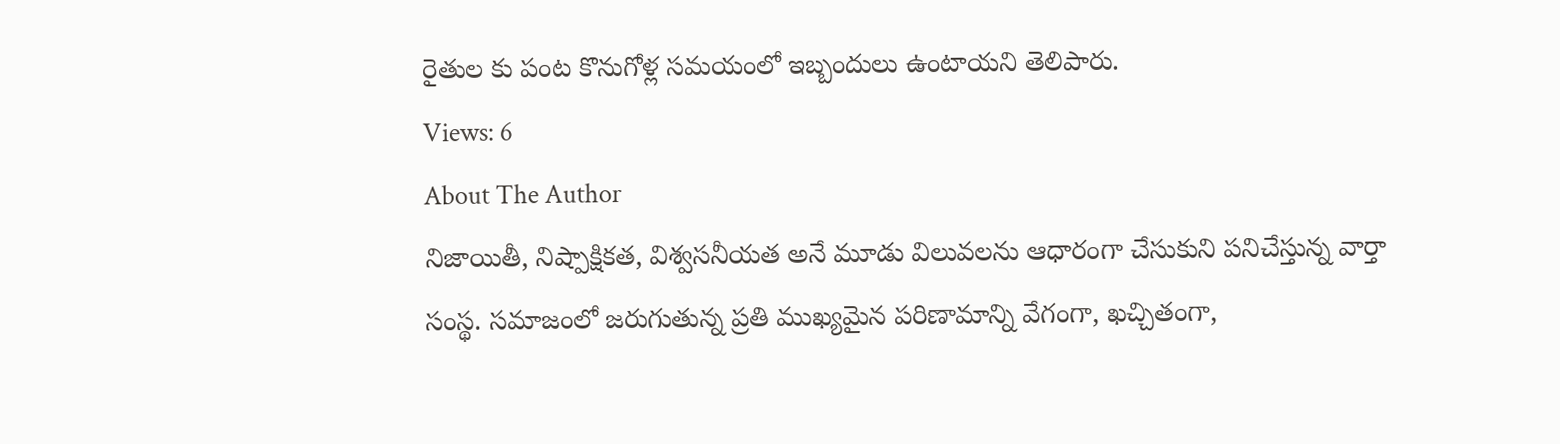రైతుల కు పంట కొనుగోళ్ల సమయంలో ఇబ్బందులు ఉంటాయని తెలిపారు.
Views: 6
About The Author
నిజాయితీ, నిష్పాక్షికత, విశ్వసనీయత అనే మూడు విలువలను ఆధారంగా చేసుకుని పనిచేస్తున్న వార్తా సంస్థ. సమాజంలో జరుగుతున్న ప్రతి ముఖ్యమైన పరిణామాన్ని వేగంగా, ఖచ్చితంగా,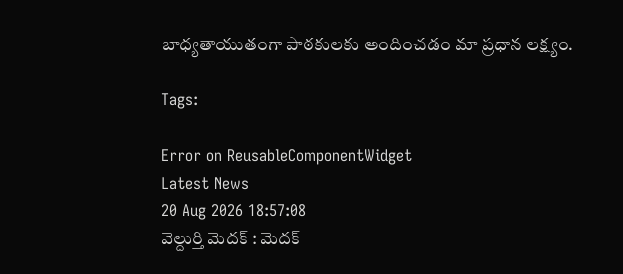బాధ్యతాయుతంగా పాఠకులకు అందించడం మా ప్రధాన లక్ష్యం.

Tags:

Error on ReusableComponentWidget
Latest News
20 Aug 2026 18:57:08
వెల్దుర్తి మెదక్ : మెదక్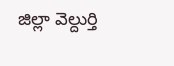జిల్లా వెల్దుర్తి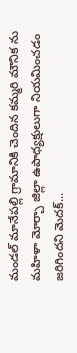మండల్ మానేపల్లి గ్రామానికి చెందిన కమ్మరి మౌనిక ను మహిళా మోర్చా జిల్లా ఉపాధ్యక్షులుగా నియమించడం జరిగిందని మెదక్...